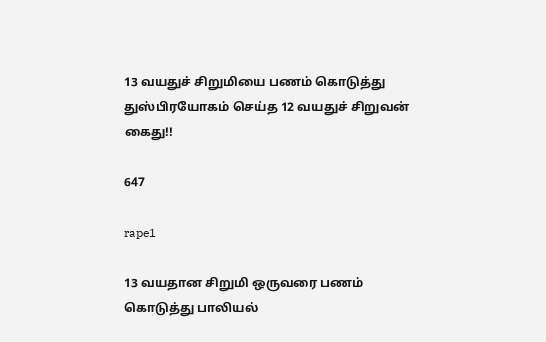13 வயதுச் சிறுமியை பணம் கொடுத்து துஸ்பிரயோகம் செய்த 12 வயதுச் சிறுவன் கைது!!

647

rape1

13 வயதான சிறுமி ஒருவரை பணம் கொடுத்து பாலியல்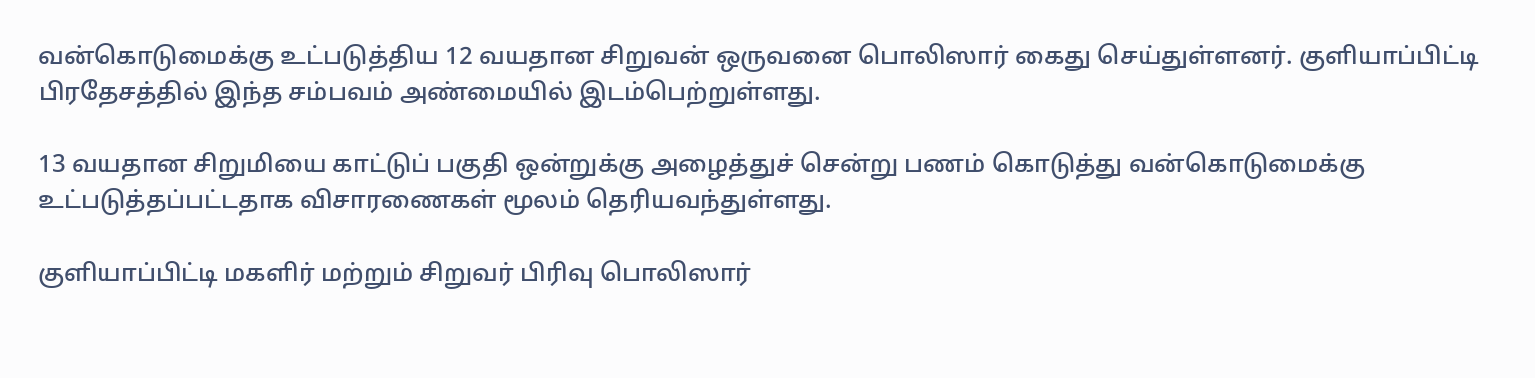வன்கொடுமைக்கு உட்படுத்திய 12 வயதான சிறுவன் ஒருவனை பொலிஸார் கைது செய்துள்ளனர். குளியாப்பிட்டி பிரதேசத்தில் இந்த சம்பவம் அண்மையில் இடம்பெற்றுள்ளது.

13 வயதான சிறுமியை காட்டுப் பகுதி ஒன்றுக்கு அழைத்துச் சென்று பணம் கொடுத்து வன்கொடுமைக்கு உட்படுத்தப்பட்டதாக விசாரணைகள் மூலம் தெரியவந்துள்ளது.

குளியாப்பிட்டி மகளிர் மற்றும் சிறுவர் பிரிவு பொலிஸார்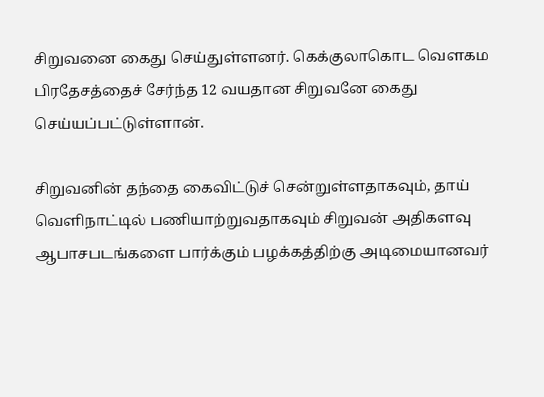சிறுவனை கைது செய்துள்ளனர். கெக்குலாகொட வௌகம பிரதேசத்தைச் சேர்ந்த 12 வயதான சிறுவனே கைது செய்யப்பட்டுள்ளான்.

சிறுவனின் தந்தை கைவிட்டுச் சென்றுள்ளதாகவும், தாய் வெளிநாட்டில் பணியாற்றுவதாகவும் சிறுவன் அதிகளவு ஆபாசபடங்களை பார்க்கும் பழக்கத்திற்கு அடிமையானவர்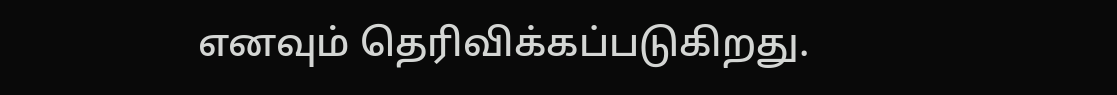எனவும் தெரிவிக்கப்படுகிறது.